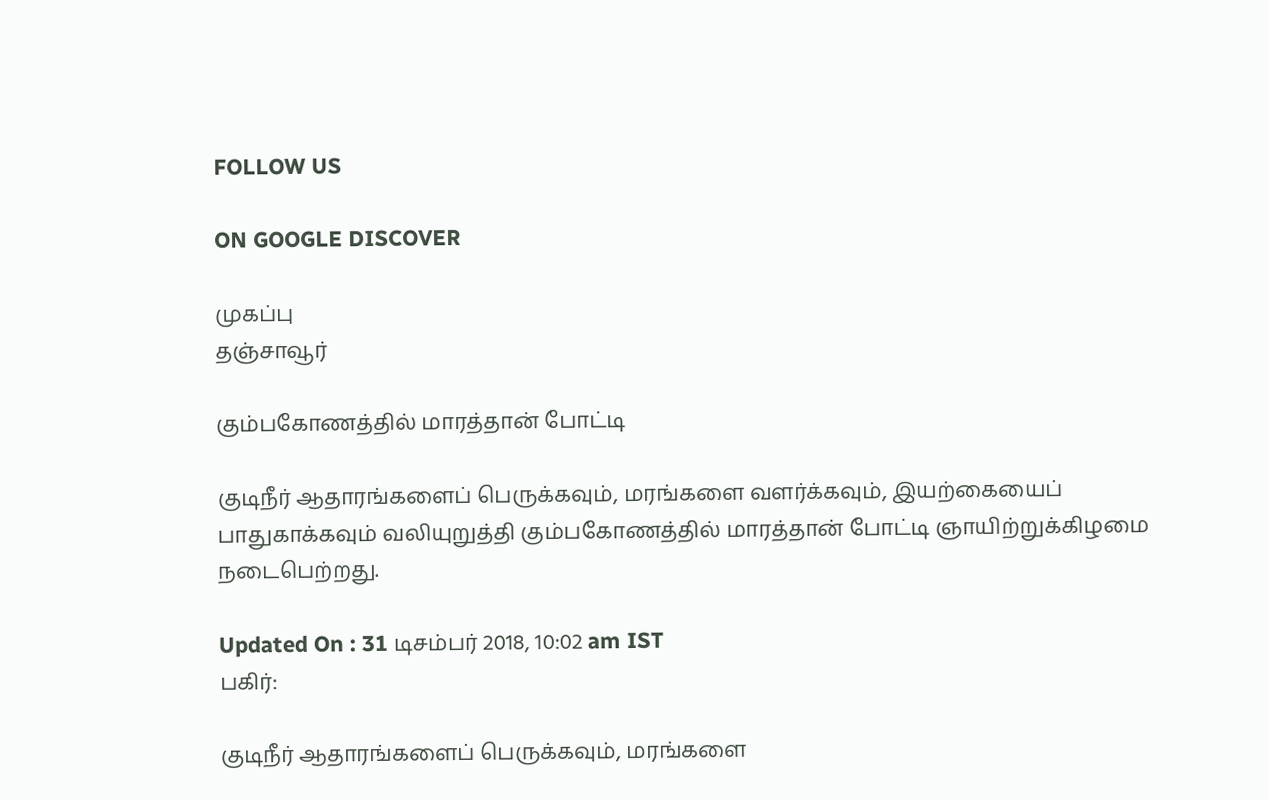FOLLOW US

ON GOOGLE DISCOVER

முகப்பு
தஞ்சாவூர்

கும்பகோணத்தில் மாரத்தான் போட்டி

குடிநீர் ஆதாரங்களைப் பெருக்கவும், மரங்களை வளர்க்கவும், இயற்கையைப் பாதுகாக்கவும் வலியுறுத்தி கும்பகோணத்தில் மாரத்தான் போட்டி ஞாயிற்றுக்கிழமை நடைபெற்றது.

Updated On : 31 டிசம்பர் 2018, 10:02 am IST
பகிர்:

குடிநீர் ஆதாரங்களைப் பெருக்கவும், மரங்களை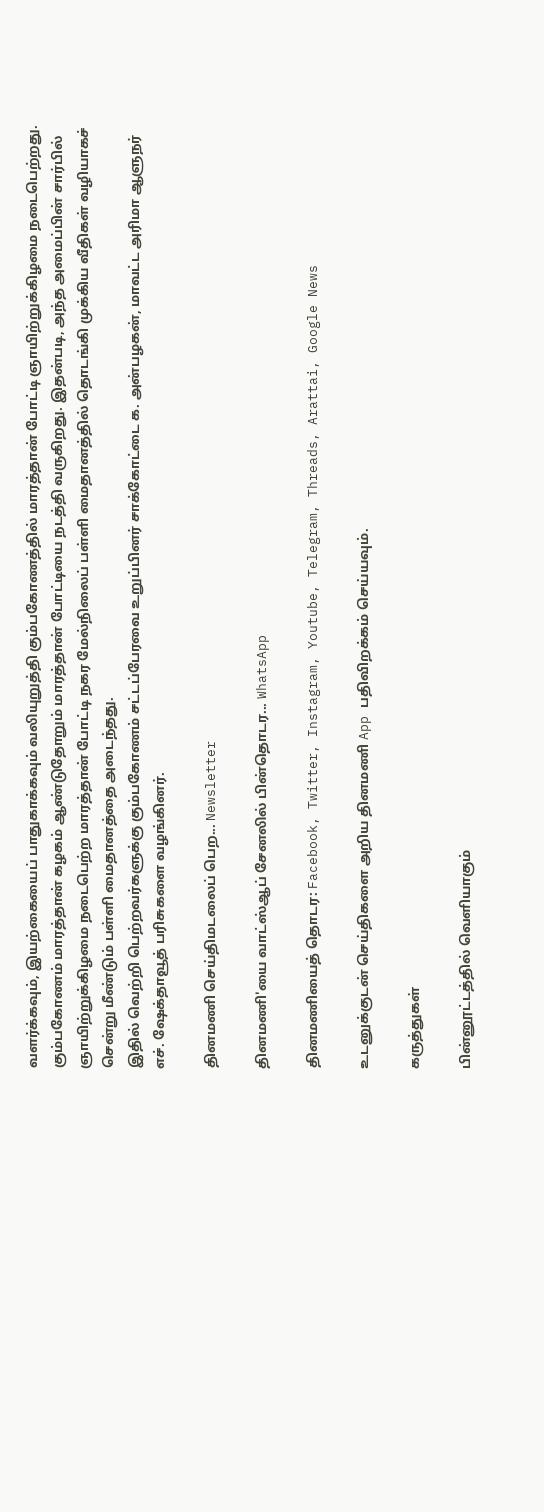வளர்க்கவும், இயற்கையைப் பாதுகாக்கவும் வலியுறுத்தி கும்பகோணத்தில் மாரத்தான் போட்டி ஞாயிற்றுக்கிழமை நடைபெற்றது.
கும்பகோணம் மாரத்தான் கழகம் ஆண்டுதோறும் மாரத்தான் போட்டியை நடத்தி வருகிறது. இதன்படி, அந்த அமைப்பின் சார்பில் ஞாயிற்றுக்கிழமை நடைபெற்ற மாரத்தான் போட்டி நகர மேல்நிலைப் பள்ளி மைதானத்தில் தொடங்கி முக்கிய வீதிகள் வழியாகச் சென்று மீண்டும் பள்ளி மைதானத்தை அடைந்தது.
இதில் வெற்றி பெற்றவர்களுக்கு கும்பகோணம் சட்டப்பேரவை உறுப்பினர் சாக்கோட்டை க. அன்பழகன், மாவட்ட அரிமா ஆளுநர் எச். ஷேக்தாவூத் பரிசுகளை வழங்கினர்.

தினமணி செய்திமடலைப் பெற... Newsletter

தினமணி'யை வாட்ஸ்ஆப் சேனலில் பின்தொடர... WhatsApp

தினமணியைத் தொடர: Facebook, Twitter, Instagram, Youtube, Telegram, Threads, Arattai, Google News

உடனுக்குடன் செய்திகளை அறிய தினமணி App பதிவிறக்கம் செய்யவும்.

கருத்துகள்

பின்னூட்டத்தில் வெளியாகும்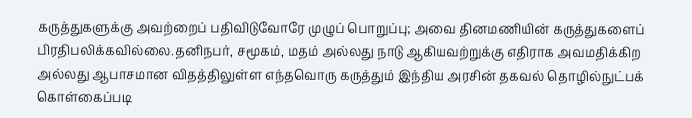கருத்துகளுக்கு அவற்றைப் பதிவிடுவோரே முழுப் பொறுப்பு; அவை தினமணியின் கருத்துகளைப் பிரதிபலிக்கவில்லை.தனிநபர், சமூகம், மதம் அல்லது நாடு ஆகியவற்றுக்கு எதிராக அவமதிக்கிற அல்லது ஆபாசமான விதத்திலுள்ள எந்தவொரு கருத்தும் இந்திய அரசின் தகவல் தொழில்நுட்பக் கொள்கைப்படி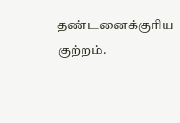தண்டனைக்குரிய குற்றம்.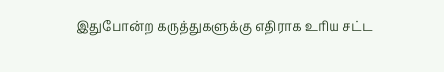இதுபோன்ற கருத்துகளுக்கு எதிராக உரிய சட்ட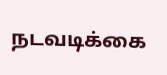நடவடிக்கை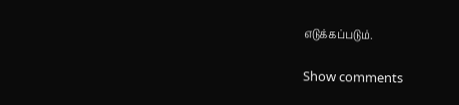எடுக்கப்படும்.

Show comments